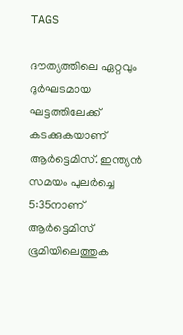TAGS

ദൗത്യത്തിലെ ഏറ്റവും ദുര്‍ഘടമായ ഘട്ടത്തിലേക്ക് കടക്കുകയാണ് ആര്‍ട്ടെമിസ്. ഇന്ത്യന്‍ സമയം പുലര്‍ച്ചെ 5:35നാണ് ആര്‍ട്ടെമിസ് ഭൂമിയിലെത്തുക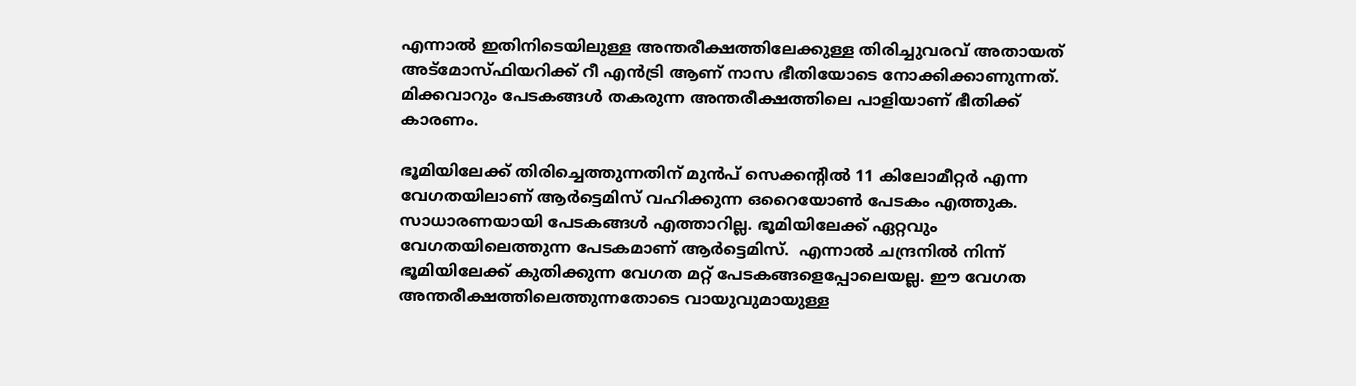എന്നാല്‍ ഇതിനിടെയിലുള്ള അന്തരീക്ഷത്തിലേക്കുള്ള തിരിച്ചുവരവ് അതായത് അട്മോസ്ഫിയറിക്ക് റീ എന്‍ട്രി ആണ് നാസ ഭീതിയോടെ നോക്കിക്കാണുന്നത്. മിക്കവാറും പേടകങ്ങള്‍ തകരുന്ന അന്തരീക്ഷത്തിലെ പാളിയാണ് ഭീതിക്ക് കാരണം.

ഭൂമിയിലേക്ക് തിരിച്ചെത്തുന്നതിന് മുന്‍പ് സെക്കന്‍റില്‍ 11 കിലോമീറ്റര്‍ എന്ന വേഗതയിലാണ് ആര്‍ട്ടെമിസ് വഹിക്കുന്ന ഒറൈയോണ്‍ പേടകം എത്തുക. സാധാരണയായി പേടകങ്ങള്‍ എത്താറില്ല. ഭൂമിയിലേക്ക് ഏറ്റവും വേഗതയിലെത്തുന്ന പേടകമാണ് ആര്‍ട്ടെമിസ്.  എന്നാല്‍ ചന്ദ്രനില്‍ നിന്ന് ഭൂമിയിലേക്ക് കുതിക്കുന്ന വേഗത മറ്റ് പേടകങ്ങളെപ്പോലെയല്ല. ഈ വേഗത അന്തരീക്ഷത്തിലെത്തുന്നതോടെ വായുവുമായുള്ള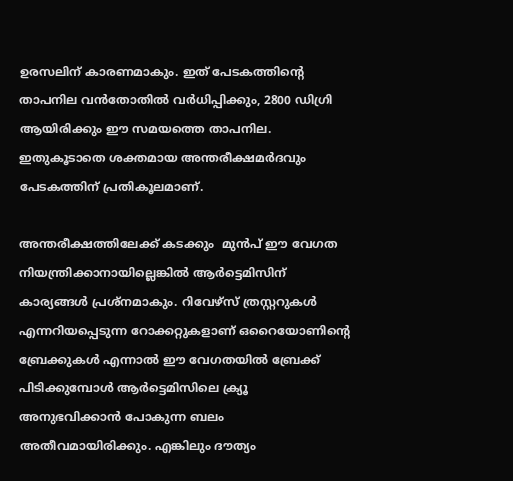ഉരസലിന് കാരണമാകും. ഇത് പേടകത്തിന്‍റെ താപനില വന്‍തോതില്‍ വര്‍ധിപ്പിക്കും, 2800 ഡിഗ്രി ആയിരിക്കും ഈ സമയത്തെ താപനില. ഇതുകൂടാതെ ശക്തമായ അന്തരീക്ഷമര്‍ദവും പേടകത്തിന് പ്രതികൂലമാണ്.

അന്തരീക്ഷത്തിലേക്ക് കടക്കും  മുന്‍പ് ഈ വേഗത നിയന്ത്രിക്കാനായില്ലെങ്കില്‍ ആര്‍ട്ടെമിസിന് കാര്യങ്ങള്‍ പ്രശ്നമാകും. റിവേഴ്സ് ത്രസ്റ്ററുകള്‍ എന്നറിയപ്പെടുന്ന റോക്കറ്റുകളാണ് ഒറൈയോണിന്‍റെ ബ്രേക്കുകള്‍ എന്നാല്‍ ഈ വേഗതയില്‍ ബ്രേക്ക് പിടിക്കുമ്പോള്‍ ആര്‍ട്ടെമിസിലെ ക്ര്യൂ അനുഭവിക്കാന്‍ പോകുന്ന ബലം അതീവമായിരിക്കും. എങ്കിലും ദൗത്യം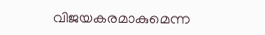വിജയകരമാകുമെന്ന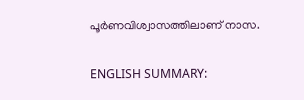പൂര്‍ണവിശ്വാസത്തിലാണ് നാസ.

ENGLISH SUMMARY: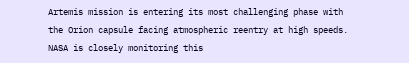Artemis mission is entering its most challenging phase with the Orion capsule facing atmospheric reentry at high speeds. NASA is closely monitoring this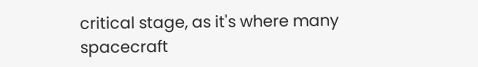critical stage, as it's where many spacecraft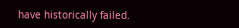have historically failed.